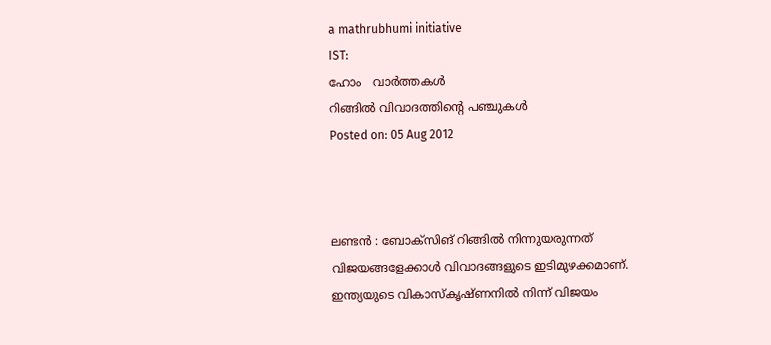a mathrubhumi initiative
IST:
ഹോം   വാര്‍ത്തകള്‍
റിങ്ങില്‍ വിവാദത്തിന്റെ പഞ്ചുകള്‍
Posted on: 05 Aug 2012



ലണ്ടന്‍ : ബോക്‌സിങ് റിങ്ങില്‍ നിന്നുയരുന്നത് വിജയങ്ങളേക്കാള്‍ വിവാദങ്ങളുടെ ഇടിമുഴക്കമാണ്. ഇന്ത്യയുടെ വികാസ്‌കൃഷ്ണനില്‍ നിന്ന് വിജയം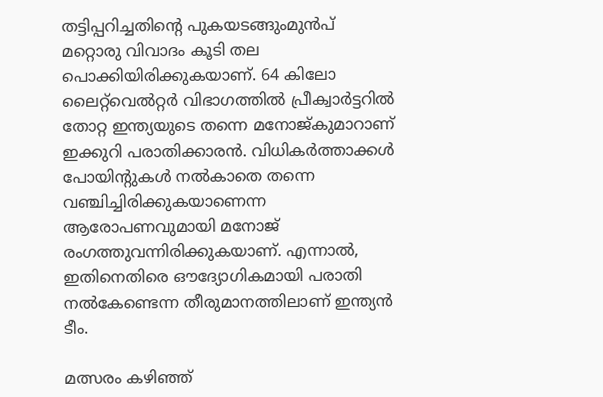തട്ടിപ്പറിച്ചതിന്റെ പുകയടങ്ങുംമുന്‍പ് മറ്റൊരു വിവാദം കൂടി തല പൊക്കിയിരിക്കുകയാണ്. 64 കിലോ ലൈറ്റ്‌വെല്‍റ്റര്‍ വിഭാഗത്തില്‍ പ്രീക്വാര്‍ട്ടറില്‍ തോറ്റ ഇന്ത്യയുടെ തന്നെ മനോജ്കുമാറാണ് ഇക്കുറി പരാതിക്കാരന്‍. വിധികര്‍ത്താക്കള്‍ പോയിന്റുകള്‍ നല്‍കാതെ തന്നെ വഞ്ചിച്ചിരിക്കുകയാണെന്ന ആരോപണവുമായി മനോജ് രംഗത്തുവന്നിരിക്കുകയാണ്. എന്നാല്‍, ഇതിനെതിരെ ഔദ്യോഗികമായി പരാതി നല്‍കേണ്ടെന്ന തീരുമാനത്തിലാണ് ഇന്ത്യന്‍ ടീം.

മത്സരം കഴിഞ്ഞ്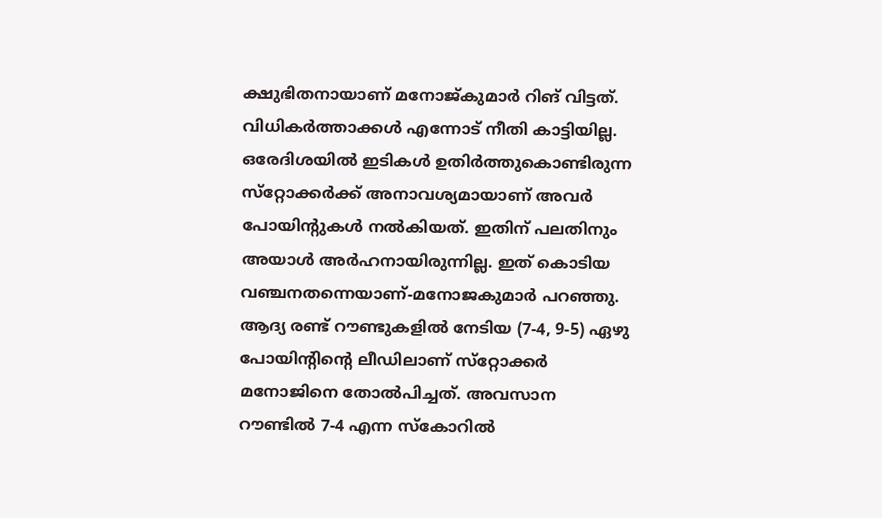ക്ഷുഭിതനായാണ് മനോജ്കുമാര്‍ റിങ് വിട്ടത്. വിധികര്‍ത്താക്കള്‍ എന്നോട് നീതി കാട്ടിയില്ല. ഒരേദിശയില്‍ ഇടികള്‍ ഉതിര്‍ത്തുകൊണ്ടിരുന്ന സ്‌റ്റോക്കര്‍ക്ക് അനാവശ്യമായാണ് അവര്‍ പോയിന്റുകള്‍ നല്‍കിയത്. ഇതിന് പലതിനും അയാള്‍ അര്‍ഹനായിരുന്നില്ല. ഇത് കൊടിയ വഞ്ചനതന്നെയാണ്-മനോജകുമാര്‍ പറഞ്ഞു. ആദ്യ രണ്ട് റൗണ്ടുകളില്‍ നേടിയ (7-4, 9-5) ഏഴു പോയിന്റിന്റെ ലീഡിലാണ് സ്‌റ്റോക്കര്‍ മനോജിനെ തോല്‍പിച്ചത്. അവസാന റൗണ്ടില്‍ 7-4 എന്ന സ്‌കോറില്‍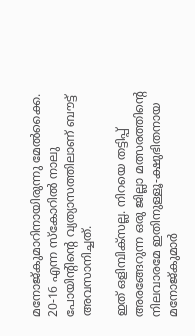മനോജ്കുമാറിനായിരുന്നു മേല്‍ക്കൈ. 20-16 എന്ന സ്‌കോറില്‍ നാലു പോയിന്റിന്റെ വ്യത്യാസത്തിലാണ് ബൗട്ട് അവസാനിച്ചത്.

ഇത് ഒളിമ്പിക്‌സല്ല. നിറയെ തട്ടിപ്പ് അരങ്ങേറുന്ന ഒരു ജില്ലാ മത്സരത്തിന്റെ നിലവാരമേ ഇതിനുള്ളൂ-ക്ഷുഭിതനായ മനോജ്കുമാര്‍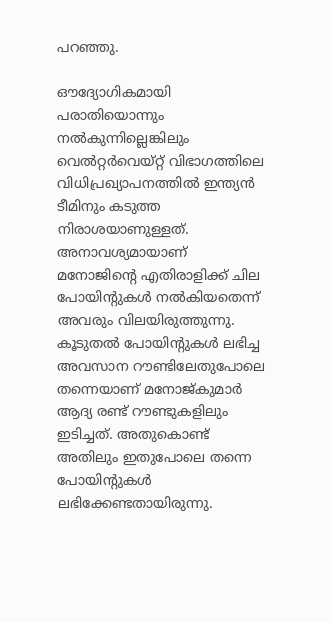പറഞ്ഞു.

ഔദ്യോഗികമായി പരാതിയൊന്നും നല്‍കുന്നില്ലെങ്കിലും വെല്‍റ്റര്‍വെയ്റ്റ് വിഭാഗത്തിലെ വിധിപ്രഖ്യാപനത്തില്‍ ഇന്ത്യന്‍ ടീമിനും കടുത്ത നിരാശയാണുള്ളത്. അനാവശ്യമായാണ് മനോജിന്റെ എതിരാളിക്ക് ചില പോയിന്റുകള്‍ നല്‍കിയതെന്ന് അവരും വിലയിരുത്തുന്നു. കൂടുതല്‍ പോയിന്റുകള്‍ ലഭിച്ച അവസാന റൗണ്ടിലേതുപോലെ തന്നെയാണ് മനോജ്കുമാര്‍ ആദ്യ രണ്ട് റൗണ്ടുകളിലും ഇടിച്ചത്. അതുകൊണ്ട് അതിലും ഇതുപോലെ തന്നെ പോയിന്റുകള്‍ ലഭിക്കേണ്ടതായിരുന്നു.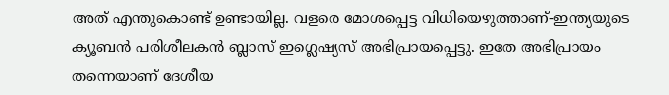അത് എന്തുകൊണ്ട് ഉണ്ടായില്ല. വളരെ മോശപ്പെട്ട വിധിയെഴുത്താണ്-ഇന്ത്യയുടെ ക്യൂബന്‍ പരിശീലകന്‍ ബ്ലാസ് ഇഗ്ലെഷ്യസ് അഭിപ്രായപ്പെട്ടു. ഇതേ അഭിപ്രായം തന്നെയാണ് ദേശീയ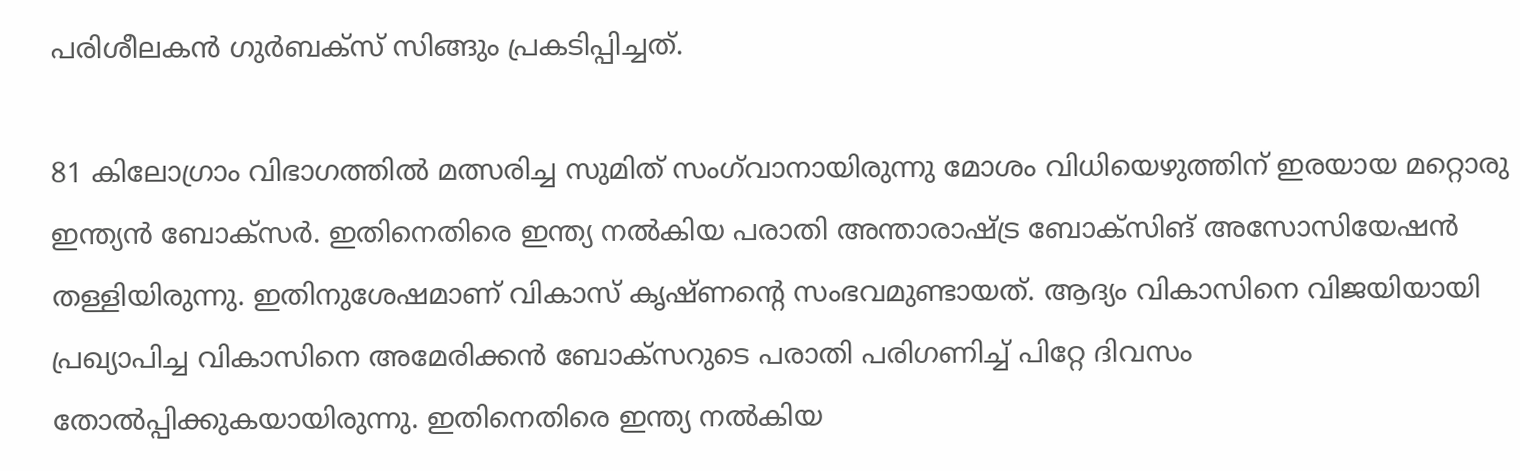പരിശീലകന്‍ ഗുര്‍ബക്‌സ് സിങ്ങും പ്രകടിപ്പിച്ചത്.

81 കിലോഗ്രാം വിഭാഗത്തില്‍ മത്സരിച്ച സുമിത് സംഗ്‌വാനായിരുന്നു മോശം വിധിയെഴുത്തിന് ഇരയായ മറ്റൊരു ഇന്ത്യന്‍ ബോക്‌സര്‍. ഇതിനെതിരെ ഇന്ത്യ നല്‍കിയ പരാതി അന്താരാഷ്ട്ര ബോക്‌സിങ് അസോസിയേഷന്‍ തള്ളിയിരുന്നു. ഇതിനുശേഷമാണ് വികാസ് കൃഷ്ണന്റെ സംഭവമുണ്ടായത്. ആദ്യം വികാസിനെ വിജയിയായി പ്രഖ്യാപിച്ച വികാസിനെ അമേരിക്കന്‍ ബോക്‌സറുടെ പരാതി പരിഗണിച്ച് പിറ്റേ ദിവസം തോല്‍പ്പിക്കുകയായിരുന്നു. ഇതിനെതിരെ ഇന്ത്യ നല്‍കിയ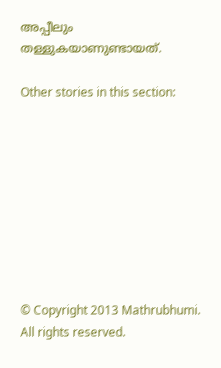അപ്പീലും തള്ളുകയാണുണ്ടായത്.

Other stories in this section:









© Copyright 2013 Mathrubhumi. All rights reserved.